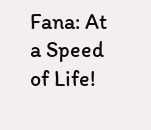Fana: At a Speed of Life!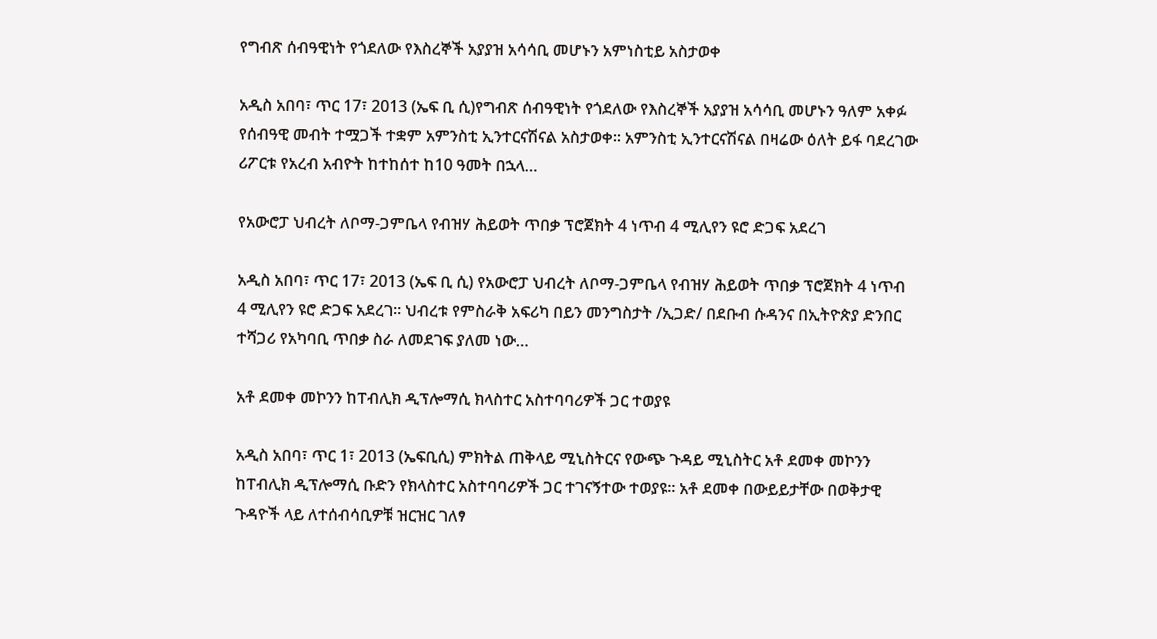የግብጽ ሰብዓዊነት የጎደለው የእስረኞች አያያዝ አሳሳቢ መሆኑን አምነስቲይ አስታወቀ

አዲስ አበባ፣ ጥር 17፣ 2013 (ኤፍ ቢ ሲ)የግብጽ ሰብዓዊነት የጎደለው የእስረኞች አያያዝ አሳሳቢ መሆኑን ዓለም አቀፉ የሰብዓዊ መብት ተሟጋች ተቋም አምንስቲ ኢንተርናሽናል አስታወቀ፡፡ አምንስቲ ኢንተርናሽናል በዛሬው ዕለት ይፋ ባደረገው ሪፖርቱ የአረብ አብዮት ከተከሰተ ከ10 ዓመት በኋላ…

የአውሮፓ ህብረት ለቦማ-ጋምቤላ የብዝሃ ሕይወት ጥበቃ ፕሮጀክት 4 ነጥብ 4 ሚሊየን ዩሮ ድጋፍ አደረገ

አዲስ አበባ፣ ጥር 17፣ 2013 (ኤፍ ቢ ሲ) የአውሮፓ ህብረት ለቦማ-ጋምቤላ የብዝሃ ሕይወት ጥበቃ ፕሮጀክት 4 ነጥብ 4 ሚሊየን ዩሮ ድጋፍ አደረገ፡፡ ህብረቱ የምስራቅ አፍሪካ በይን መንግስታት /ኢጋድ/ በደቡብ ሱዳንና በኢትዮጵያ ድንበር ተሻጋሪ የአካባቢ ጥበቃ ስራ ለመደገፍ ያለመ ነው…

አቶ ደመቀ መኮንን ከፐብሊክ ዲፕሎማሲ ክላስተር አስተባባሪዎች ጋር ተወያዩ

አዲስ አበባ፣ ጥር 1፣ 2013 (ኤፍቢሲ) ምክትል ጠቅላይ ሚኒስትርና የውጭ ጉዳይ ሚኒስትር አቶ ደመቀ መኮንን ከፐብሊክ ዲፕሎማሲ ቡድን የክላስተር አስተባባሪዎች ጋር ተገናኝተው ተወያዩ። አቶ ደመቀ በውይይታቸው በወቅታዊ ጉዳዮች ላይ ለተሰብሳቢዎቹ ዝርዝር ገለፃ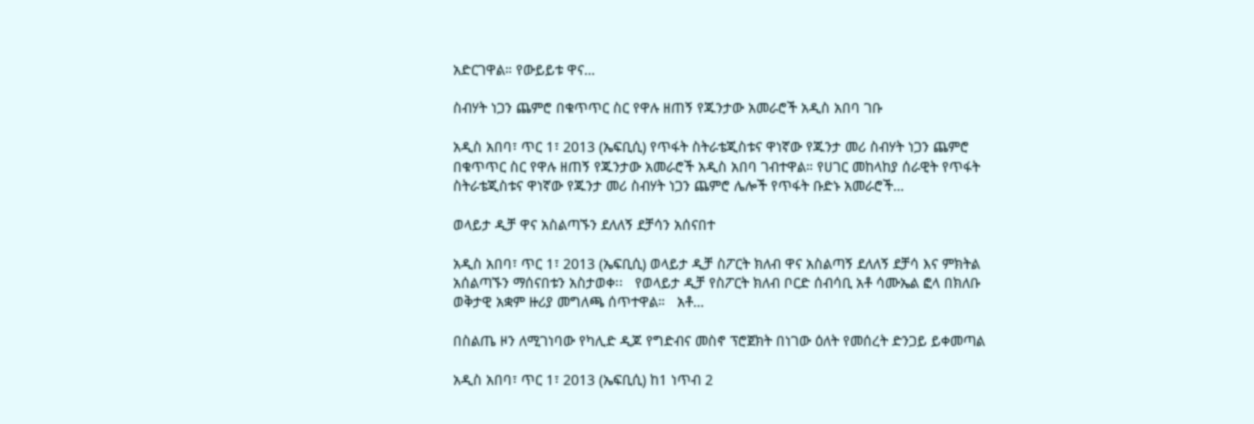አድርገዋል። የውይይቱ ዋና…

ስብሃት ነጋን ጨምሮ በቁጥጥር ስር የዋሉ ዘጠኝ የጁንታው አመራሮች አዲስ አበባ ገቡ

አዲስ አበባ፣ ጥር 1፣ 2013 (ኤፍቢሲ) የጥፋት ስትራቴጂስቱና ዋነኛው የጁንታ መሪ ስብሃት ነጋን ጨምሮ በቁጥጥር ስር የዋሉ ዘጠኝ የጁንታው አመራሮች አዲስ አበባ ገብተዋል። የሀገር መከላከያ ሰራዊት የጥፋት ስትራቴጂስቱና ዋነኛው የጁንታ መሪ ስብሃት ነጋን ጨምሮ ሌሎች የጥፋት ቡድኑ አመራሮች…

ወላይታ ዲቻ ዋና አስልጣኙን ደለለኝ ደቻሳን አሰናበተ

አዲስ አበባ፣ ጥር 1፣ 2013 (ኤፍቢሲ) ወላይታ ዲቻ ስፖርት ክለብ ዋና አስልጣኝ ደለለኝ ደቻሳ እና ምክትል አሰልጣኙን ማሰናበቱን አስታወቀ፡፡   የወላይታ ዲቻ የስፖርት ክለብ ቦርድ ሰብሳቢ አቶ ሳሙኤል ፎላ በክለቡ ወቅታዊ አቋም ዙሪያ መግለጫ ሰጥተዋል።   አቶ…

በስልጤ ዞን ለሚገነባው የካሊድ ዲጆ የግድብና መስኖ ፕሮጀክት በነገው ዕለት የመሰረት ድንጋይ ይቀመጣል

አዲስ አበባ፣ ጥር 1፣ 2013 (ኤፍቢሲ) ከ1 ነጥብ 2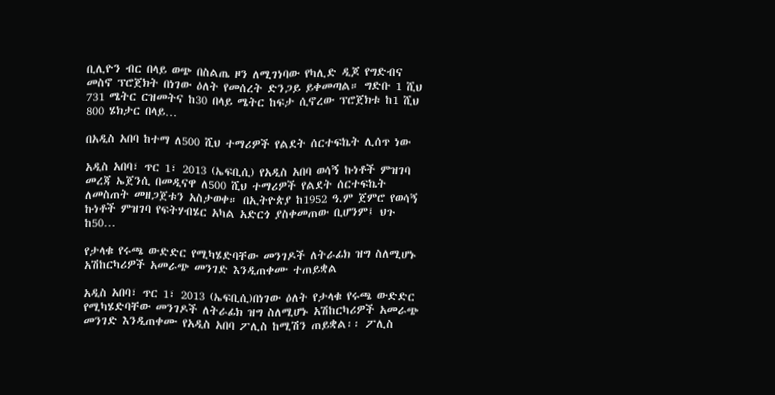ቢሊዮን ብር በላይ ወጭ በስልጤ ዞን ለሚገነባው የካሊድ ዲጆ የግድብና መስኖ ፕሮጀክት በነገው ዕለት የመሰረት ድንጋይ ይቀመጣል። ግድቡ 1 ሺህ 731 ሜትር ርዝመትና ከ30 በላይ ሜትር ከፍታ ሲኖረው ፕሮጀክቱ ከ1 ሺህ 800 ሄክታር በላይ…

በአዲስ አበባ ከተማ ለ500 ሺህ ተማሪዎች የልደት ሰርተፍኬት ሊሰጥ ነው

አዲስ አበባ፣ ጥር 1፣ 2013 (ኤፍቢሲ) የአዲስ አበባ ወሳኝ ኩነቶች ምዝገባ መረጃ ኤጀንሲ በመዲናዋ ለ500 ሺህ ተማሪዎች የልደት ሰርተፍኬት ለመስጠት መዘጋጀቱን አስታወቀ። በኢትዮጵያ ከ1952 ዓ.ም ጀምሮ የወሳኝ ኩነቶች ምዝገባ የፍትሃብሄር አካል አድርጎ ያስቀመጠው ቢሆንም፤ ህጉ ከ50…

የታላቁ የሩጫ ውድድር የሚካሄድባቸው መንገዶች ለትራፊክ ዝግ ስለሚሆኑ አሽከርካሪዎች አመራጭ መንገድ እንዲጠቀሙ ተጠይቋል

አዲስ አበባ፣ ጥር 1፣ 2013 (ኤፍቢሲ)በነገው ዕለት የታላቁ የሩጫ ውድድር የሚካሄድባቸው መንገዶች ለትራፊክ ዝግ ስለሚሆኑ አሽከርካሪዎች አመራጭ መንገድ እንዲጠቀሙ የአዲስ አበባ ፖሊስ ከሚሽን ጠይቋል፡፡ ፖሊስ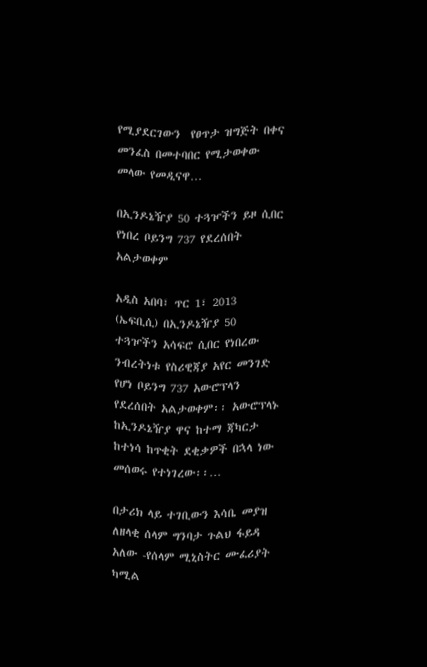የሚያደርገውን  የፀጥታ ዝግጅት በቀና መንፈስ በመተባበር የሚታወቀው መላው የመዲናዋ…

በኢንዶኔዥያ 50 ተጓዦችን ይዞ ሲበር የነበረ ቦይንግ 737 የደረሰበት አልታወቀም

አዲስ አበባ፣ ጥር 1፣ 2013 (ኤፍቢሲ) በኢንዶኔዥያ 50 ተጓዦችን አሳፍሮ ሲበር የነበረው ንብረትነቱ የስሪዊጃያ አየር መንገድ የሆነ ቦይንግ 737 አውሮፕላን የደረሰበት አልታወቀም፡፡ አውሮፕላኑ ከኢንዶኔዥያ ዋና ከተማ ጃካርታ ከተነሳ ከጥቂት ደቂቃዎች በኋላ ነው መሰወሩ የተነገረው፡፡…

በታሪክ ላይ ተገቢውን እሳቤ መያዝ ለዘላቂ ሰላም ግንባታ ጉልህ ፋይዳ አለው -የሰላም ሚኒስትር ሙፈሪያት ካሚል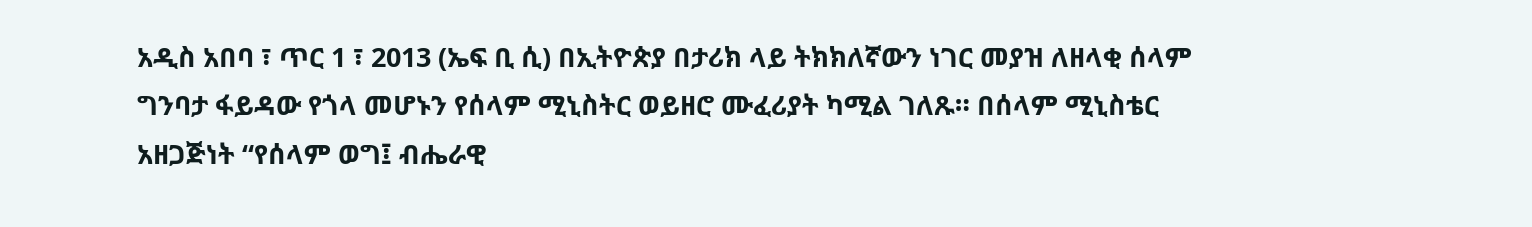አዲስ አበባ ፣ ጥር 1 ፣ 2013 (ኤፍ ቢ ሲ) በኢትዮጵያ በታሪክ ላይ ትክክለኛውን ነገር መያዝ ለዘላቂ ሰላም ግንባታ ፋይዳው የጎላ መሆኑን የሰላም ሚኒስትር ወይዘሮ ሙፈሪያት ካሚል ገለጹ። በሰላም ሚኒስቴር አዘጋጅነት “የሰላም ወግ፤ ብሔራዊ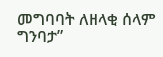መግባባት ለዘላቂ ሰላም ግንባታ”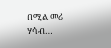በሚል መሪ ሃሳብ…